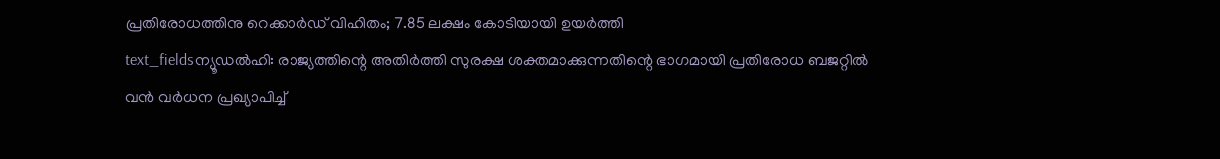പ്രതിരോധത്തിനു റെക്കാർഡ് വിഹിതം; 7.85 ലക്ഷം കോടിയായി ഉയർത്തി
text_fieldsന്യൂഡൽഹി: രാജ്യത്തിന്റെ അതിർത്തി സുരക്ഷ ശക്തമാക്കുന്നതിന്റെ ഭാഗമായി പ്രതിരോധ ബജറ്റിൽ വൻ വർധന പ്രഖ്യാപിച്ച്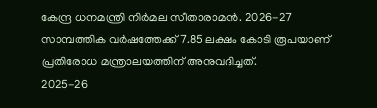കേന്ദ്ര ധനമന്ത്രി നിർമല സീതാരാമൻ. 2026-27 സാമ്പത്തിക വർഷത്തേക്ക് 7.85 ലക്ഷം കോടി രൂപയാണ് പ്രതിരോധ മന്ത്രാലയത്തിന് അനുവദിച്ചത്.
2025-26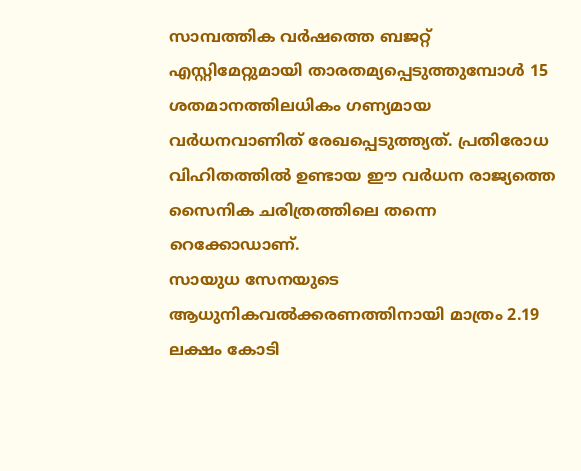സാമ്പത്തിക വർഷത്തെ ബജറ്റ് എസ്റ്റിമേറ്റുമായി താരതമ്യപ്പെടുത്തുമ്പോൾ 15 ശതമാനത്തിലധികം ഗണ്യമായ വർധനവാണിത് രേഖപ്പെടുത്ത്യത്. പ്രതിരോധ വിഹിതത്തിൽ ഉണ്ടായ ഈ വർധന രാജ്യത്തെ സൈനിക ചരിത്രത്തിലെ തന്നെ റെക്കോഡാണ്.
സായുധ സേനയുടെ ആധുനികവൽക്കരണത്തിനായി മാത്രം 2.19 ലക്ഷം കോടി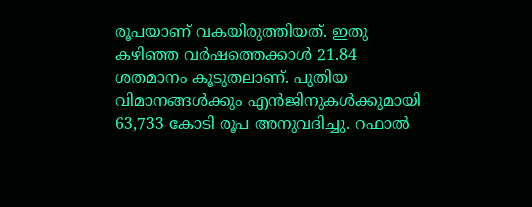രൂപയാണ് വകയിരുത്തിയത്. ഇതു കഴിഞ്ഞ വർഷത്തെക്കാൾ 21.84 ശതമാനം കൂടുതലാണ്. പുതിയ വിമാനങ്ങൾക്കും എൻജിനുകൾക്കുമായി 63,733 കോടി രൂപ അനുവദിച്ചു. റഫാൽ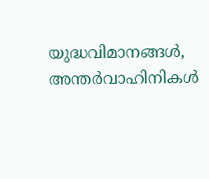യുദ്ധവിമാനങ്ങൾ, അന്തർവാഹിനികൾ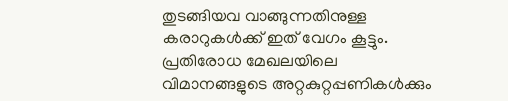തുടങ്ങിയവ വാങ്ങുന്നതിനുള്ള കരാറുകൾക്ക് ഇത് വേഗം കൂട്ടും.
പ്രതിരോധ മേഖലയിലെ വിമാനങ്ങളുടെ അറ്റകുറ്റപ്പണികൾക്കും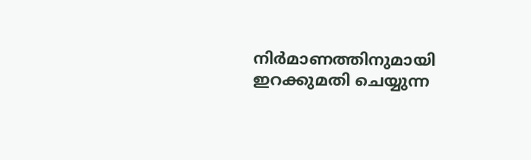നിർമാണത്തിനുമായി ഇറക്കുമതി ചെയ്യുന്ന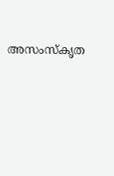അസംസ്കൃത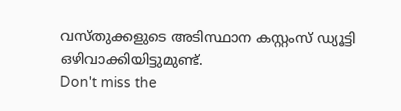വസ്തുക്കളുടെ അടിസ്ഥാന കസ്റ്റംസ് ഡ്യൂട്ടി ഒഴിവാക്കിയിട്ടുമുണ്ട്.
Don't miss the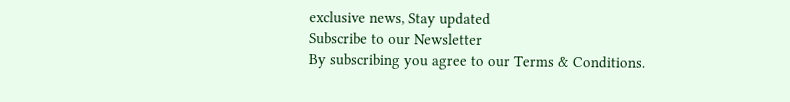exclusive news, Stay updated
Subscribe to our Newsletter
By subscribing you agree to our Terms & Conditions.